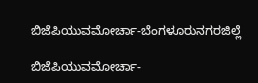ಬಿಜೆಪಿಯುವಮೋರ್ಚಾ-ಬೆಂಗಳೂರುನಗರಜಿಲ್ಲೆ

ಬಿಜೆಪಿಯುವಮೋರ್ಚಾ-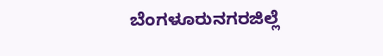ಬೆಂಗಳೂರುನಗರಜಿಲ್ಲೆ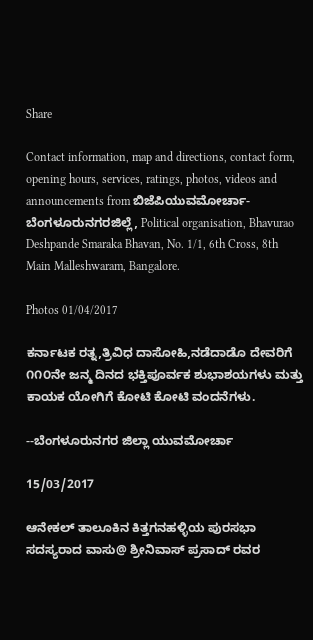Share

Contact information, map and directions, contact form, opening hours, services, ratings, photos, videos and announcements from ಬಿಜೆಪಿಯುವಮೋರ್ಚಾ-ಬೆಂಗಳೂರುನಗರಜಿಲ್ಲೆ, Political organisation, Bhavurao Deshpande Smaraka Bhavan, No. 1/1, 6th Cross, 8th Main Malleshwaram, Bangalore.

Photos 01/04/2017

ಕರ್ನಾಟಕ ರತ್ನ,ತ್ರಿವಿಧ ದಾಸೋಹಿ,ನಡೆದಾಡೊ ದೇವರಿಗೆ ೧೧೦ನೇ ಜನ್ಮ ದಿನದ ಭಕ್ತಿಪೂರ್ವಕ ಶುಭಾಶಯಗಳು ಮತ್ತು ಕಾಯಕ ಯೋಗಿಗೆ ಕೋಟಿ ಕೋಟಿ ವಂದನೆಗಳು.

--ಬೆಂಗಳೂರುನಗರ ಜಿಲ್ಲಾ ಯುವಮೋರ್ಚಾ

15/03/2017

ಆನೇಕಲ್ ತಾಲೂಕಿನ ಕಿತ್ತಗನಹಳ್ಳಿಯ ಪುರಸಭಾ ಸದಸ್ಯರಾದ ವಾಸು@ ಶ್ರೀನಿವಾಸ್ ಪ್ರಸಾದ್ ರವರ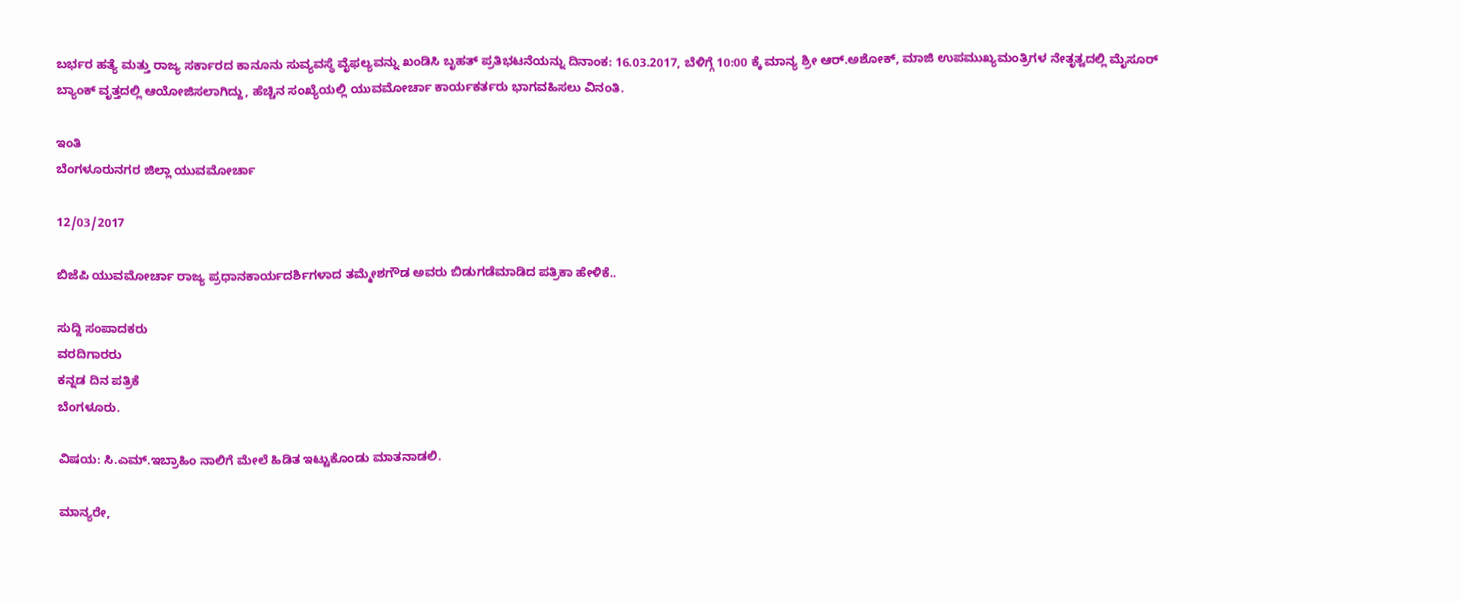ಬರ್ಭರ ಹತ್ಯೆ ಮತ್ತು ರಾಜ್ಯ ಸರ್ಕಾರದ ಕಾನೂನು ಸುವ್ಯವಸ್ಥೆ ವೈಫಲ್ಯವನ್ನು ಖಂಡಿಸಿ ಬೃಹತ್ ಪ್ರತಿಭಟನೆಯನ್ನು ದಿನಾಂಕ: 16.03.2017, ಬೆಳಿಗ್ಗೆ 10:00 ಕ್ಕೆ ಮಾನ್ಯ ಶ್ರೀ ಆರ್.ಅಶೋಕ್, ಮಾಜಿ ಉಪಮುಖ್ಯಮಂತ್ರಿಗಳ ನೇತೃತ್ವದಲ್ಲಿ ಮೈಸೂರ್ ಬ್ಯಾಂಕ್ ವೃತ್ತದಲ್ಲಿ ಆಯೋಜಿಸಲಾಗಿದ್ದು, ಹೆಚ್ಚಿನ ಸಂಖ್ಯೆಯಲ್ಲಿ ಯುವಮೋರ್ಚಾ ಕಾರ್ಯಕರ್ತರು ಭಾಗವಹಿಸಲು ವಿನಂತಿ.

ಇಂತಿ
ಬೆಂಗಳೂರುನಗರ ಜಿಲ್ಲಾ ಯುವಮೋರ್ಚಾ

12/03/2017

ಬಿಜೆಪಿ ಯುವಮೋರ್ಚಾ ರಾಜ್ಯ ಪ್ರಧಾನಕಾರ್ಯದರ್ಶಿಗಳಾದ ತಮ್ಮೇಶಗೌಡ ಅವರು ಬಿಡುಗಡೆಮಾಡಿದ ಪತ್ರಿಕಾ ಹೇಳಿಕೆ..

ಸುದ್ದಿ ಸಂಪಾದಕರು
ವರದಿಗಾರರು
ಕನ್ನಡ ದಿನ ಪತ್ರಿಕೆ
ಬೆಂಗಳೂರು.

ವಿಷಯ: ಸಿ.ಎಮ್.ಇಬ್ರಾಹಿಂ ನಾಲಿಗೆ ಮೇಲೆ ಹಿಡಿತ ಇಟ್ಟುಕೊಂಡು ಮಾತನಾಡಲಿ.

ಮಾನ್ಯರೇ,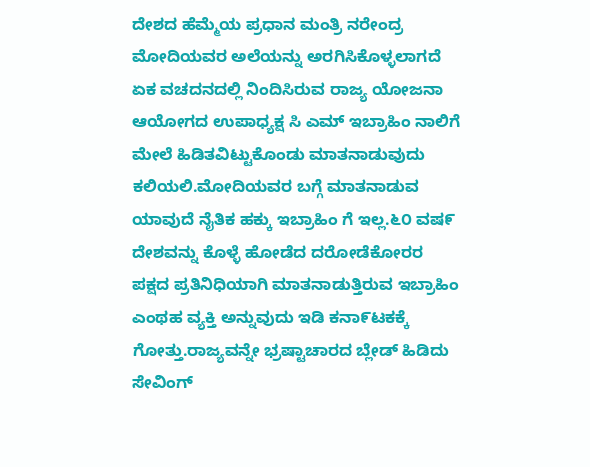ದೇಶದ ಹೆಮ್ಮೆಯ ಪ್ರಧಾನ ಮಂತ್ರಿ ನರೇಂದ್ರ ಮೋದಿಯವರ ಅಲೆಯನ್ನು ಅರಗಿಸಿಕೊಳ್ಳಲಾಗದೆ ಏಕ ವಚದನದಲ್ಲಿ ನಿಂದಿಸಿರುವ ರಾಜ್ಯ ಯೋಜನಾ ಆಯೋಗದ ಉಪಾಧ್ಯಕ್ಷ ಸಿ ಎಮ್ ಇಬ್ರಾಹಿಂ ನಾಲಿಗೆ ಮೇಲೆ ಹಿಡಿತವಿಟ್ಟುಕೊಂಡು ಮಾತನಾಡುವುದು ಕಲಿಯಲಿ.ಮೋದಿಯವರ ಬಗ್ಗೆ ಮಾತನಾಡುವ ಯಾವುದೆ ನೈತಿಕ ಹಕ್ಕು ಇಬ್ರಾಹಿಂ ಗೆ ಇಲ್ಲ.೬೦ ವಷ೯ ದೇಶವನ್ನು ಕೊಳ್ಳೆ ಹೋಡೆದ ದರೋಡೆಕೋರರ ಪಕ್ಷದ ಪ್ರತಿನಿಧಿಯಾಗಿ ಮಾತನಾಡುತ್ತಿರುವ ಇಬ್ರಾಹಿಂ ಎಂಥಹ ವ್ಯಕ್ತಿ ಅನ್ನುವುದು ಇಡಿ ಕನಾ೯ಟಕಕ್ಕೆ ಗೋತ್ತು.ರಾಜ್ಯವನ್ನೇ ಭ್ರಷ್ಟಾಚಾರದ ಬ್ಲೇಡ್ ಹಿಡಿದು ಸೇವಿಂಗ್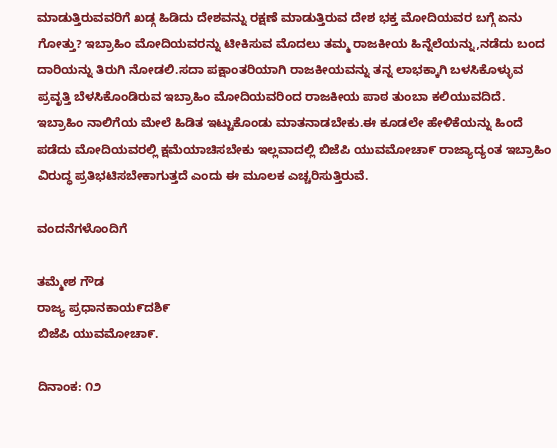ಮಾಡುತ್ತಿರುವವರಿಗೆ ಖಡ್ಗ ಹಿಡಿದು ದೇಶವನ್ನು ರಕ್ಷಣೆ ಮಾಡುತ್ತಿರುವ ದೇಶ ಭಕ್ತ ಮೋದಿಯವರ ಬಗ್ಗೆ ಏನು ಗೋತ್ತು? ಇಬ್ರಾಹಿಂ ಮೋದಿಯವರನ್ನು ಟೀಕಿಸುವ ಮೊದಲು ತಮ್ಮ ರಾಜಕೀಯ ಹಿನ್ನೆಲೆಯನ್ನು,ನಡೆದು ಬಂದ ದಾರಿಯನ್ನು ತಿರುಗಿ ನೋಡಲಿ.ಸದಾ ಪಕ್ಷಾಂತರಿಯಾಗಿ ರಾಜಕೀಯವನ್ನು ತನ್ನ ಲಾಭಕ್ಕಾಗಿ ಬಳಸಿಕೊಳ್ಳುವ ಪ್ರವೃತ್ತಿ ಬೆಳಸಿಕೊಂಡಿರುವ ಇಬ್ರಾಹಿಂ ಮೋದಿಯವರಿಂದ ರಾಜಕೀಯ ಪಾಠ ತುಂಬಾ ಕಲಿಯುವದಿದೆ. ಇಬ್ರಾಹಿಂ ನಾಲಿಗೆಯ ಮೇಲೆ ಹಿಡಿತ ಇಟ್ಟುಕೊಂಡು ಮಾತನಾಡಬೇಕು.ಈ ಕೂಡಲೇ ಹೇಳಿಕೆಯನ್ನು ಹಿಂದೆ ಪಡೆದು ಮೋದಿಯವರಲ್ಲಿ ಕ್ಷಮೆಯಾಚಿಸಬೇಕು ಇಲ್ಲವಾದಲ್ಲಿ ಬಿಜೆಪಿ ಯುವಮೋಚಾ೯ ರಾಜ್ಯಾದ್ಯಂತ ಇಬ್ರಾಹಿಂ ವಿರುದ್ಧ ಪ್ರತಿಭಟಿಸಬೇಕಾಗುತ್ತದೆ ಎಂದು ಈ ಮೂಲಕ ಎಚ್ಚರಿಸುತ್ತಿರುವೆ.

ವಂದನೆಗಳೊಂದಿಗೆ

ತಮ್ಮೇಶ ಗೌಡ
ರಾಜ್ಯ ಪ್ರಧಾನಕಾಯ೯ದಶಿ೯
ಬಿಜೆಪಿ ಯುವಮೋಚಾ೯.

ದಿನಾಂಕ: ೧೨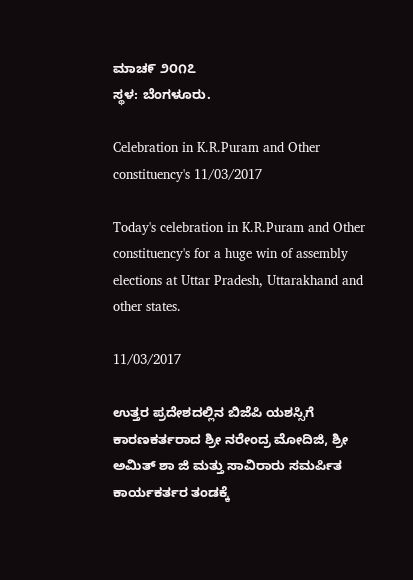ಮಾಚ೯ ೨೦೧೭
ಸ್ಥಳ: ಬೆಂಗಳೂರು.

Celebration in K.R.Puram and Other constituency's 11/03/2017

Today's celebration in K.R.Puram and Other constituency's for a huge win of assembly elections at Uttar Pradesh, Uttarakhand and other states.

11/03/2017

ಉತ್ತರ ಪ್ರದೇಶದಲ್ಲಿನ ಬಿಜೆಪಿ ಯಶಸ್ಸಿಗೆ ಕಾರಣಕರ್ತರಾದ ಶ್ರೀ ನರೇಂದ್ರ ಮೋದಿಜಿ, ಶ್ರೀ ಅಮಿತ್ ಶಾ ಜಿ ಮತ್ತು ಸಾವಿರಾರು ಸಮರ್ಪಿತ ಕಾರ್ಯಕರ್ತರ ತಂಡಕ್ಕೆ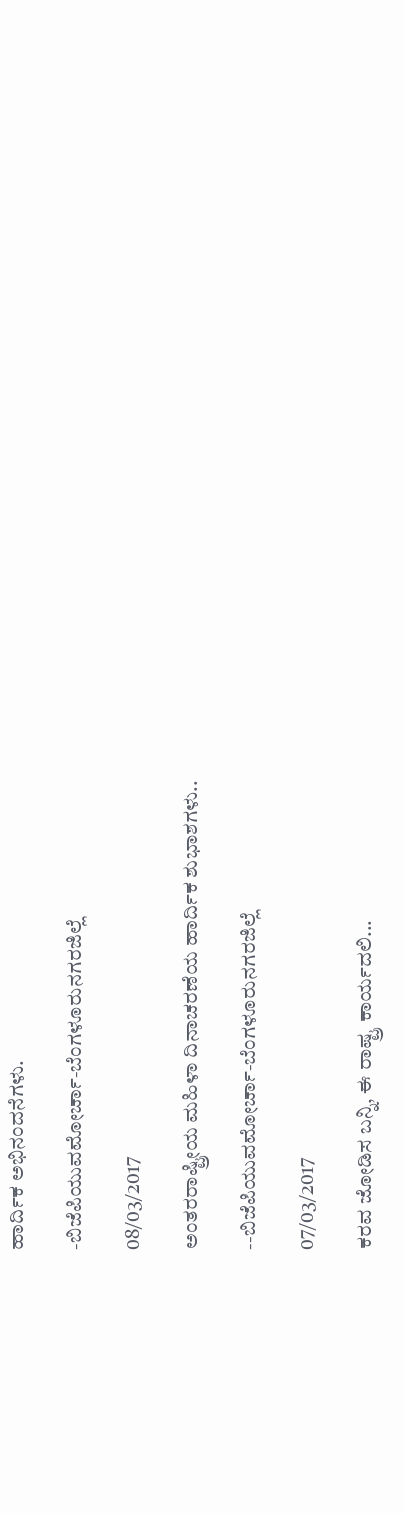ಹಾರ್ದಿಕ ಅಭಿನಂದನೆಗಳು.

-ಬಿಜೆಪಿಯುವಮೋರ್ಚಾ-ಬೆಂಗಳೂರುನಗರಜಿಲ್ಲೆ

08/03/2017

ಅಂತರರಾಷ್ಟ್ರೀಯ ಮಹಿಳಾ ದಿನಾಚರಣೆಯ ಹಾರ್ದಿಕ ಶುಭಾಶಗಳು..

--ಬಿಜೆಪಿಯುವಮೋರ್ಚಾ-ಬೆಂಗಳೂರುನಗರಜಿಲ್ಲೆ

07/03/2017

ಕರವ ಜೋಡಿಸ ಬನ್ನಿ, ಈ ರಾಷ್ಟ್ರ ಕಾರ್ಯದಲಿ...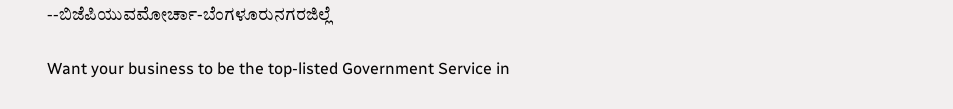--ಬಿಜೆಪಿಯುವಮೋರ್ಚಾ-ಬೆಂಗಳೂರುನಗರಜಿಲ್ಲೆ

Want your business to be the top-listed Government Service in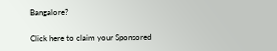Bangalore?

Click here to claim your Sponsored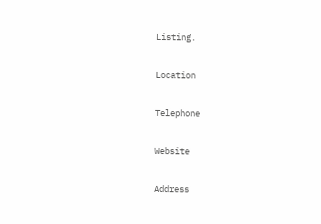Listing.

Location

Telephone

Website

Address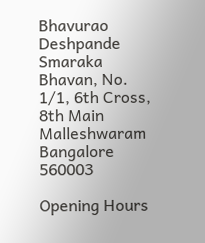Bhavurao Deshpande Smaraka Bhavan, No. 1/1, 6th Cross, 8th Main Malleshwaram
Bangalore
560003

Opening Hours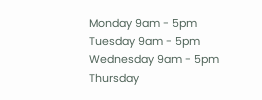Monday 9am - 5pm
Tuesday 9am - 5pm
Wednesday 9am - 5pm
Thursday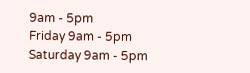9am - 5pm
Friday 9am - 5pm
Saturday 9am - 5pm